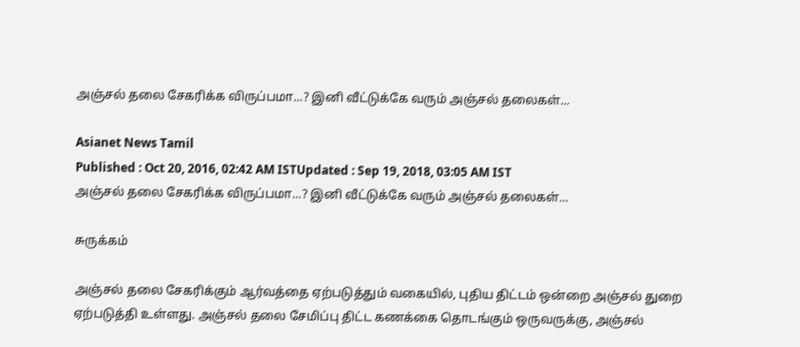அஞ்சல் தலை சேகரிக்க விருப்பமா...? இனி வீட்டுக்கே வரும் அஞ்சல் தலைகள்...

Asianet News Tamil
Published : Oct 20, 2016, 02:42 AM ISTUpdated : Sep 19, 2018, 03:05 AM IST
அஞ்சல் தலை சேகரிக்க விருப்பமா...? இனி வீட்டுக்கே வரும் அஞ்சல் தலைகள்...

சுருக்கம்

அஞ்சல் தலை சேகரிக்கும் ஆர்வத்தை ஏற்படுத்தும் வகையில், புதிய திட்டம் ஒன்றை அஞ்சல் துறை ஏற்படுத்தி உள்ளது. அஞ்சல் தலை சேமிப்பு திட்ட கணக்கை தொடங்கும் ஒருவருக்கு, அஞ்சல்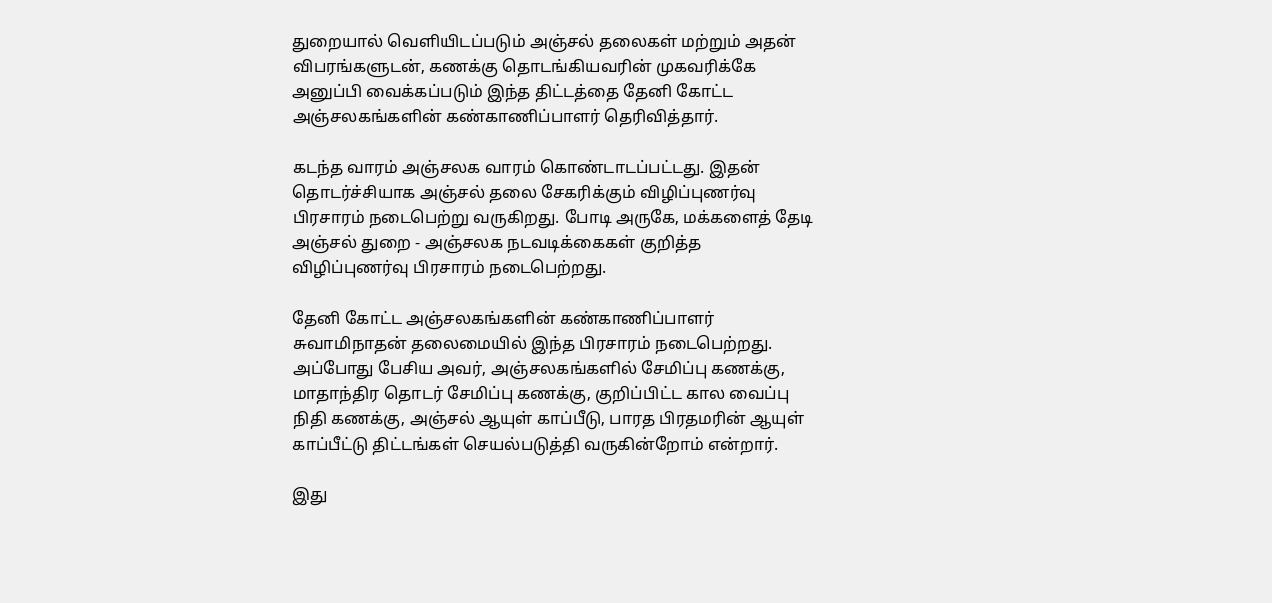துறையால் வெளியிடப்படும் அஞ்சல் தலைகள் மற்றும் அதன் விபரங்களுடன், கணக்கு தொடங்கியவரின் முகவரிக்கே அனுப்பி வைக்கப்படும் இந்த திட்டத்தை தேனி கோட்ட அஞ்சலகங்களின் கண்காணிப்பாளர் தெரிவித்தார்.

கடந்த வாரம் அஞ்சலக வாரம் கொண்டாடப்பட்டது. இதன் தொடர்ச்சியாக அஞ்சல் தலை சேகரிக்கும் விழிப்புணர்வு பிரசாரம் நடைபெற்று வருகிறது. போடி அருகே, மக்களைத் தேடி அஞ்சல் துறை - அஞ்சலக நடவடிக்கைகள் குறித்த விழிப்புணர்வு பிரசாரம் நடைபெற்றது.

தேனி கோட்ட அஞ்சலகங்களின் கண்காணிப்பாளர் சுவாமிநாதன் தலைமையில் இந்த பிரசாரம் நடைபெற்றது. அப்போது பேசிய அவர், அஞ்சலகங்களில் சேமிப்பு கணக்கு, மாதாந்திர தொடர் சேமிப்பு கணக்கு, குறிப்பிட்ட கால வைப்பு நிதி கணக்கு, அஞ்சல் ஆயுள் காப்பீடு, பாரத பிரதமரின் ஆயுள் காப்பீட்டு திட்டங்கள் செயல்படுத்தி வருகின்றோம் என்றார்.

இது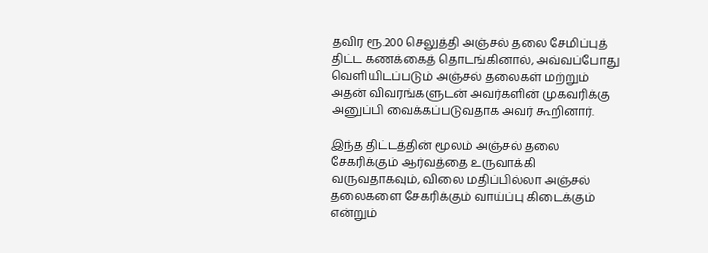தவிர ரூ.200 செலுத்தி அஞ்சல் தலை சேமிப்புத் திட்ட கணக்கைத் தொடங்கினால், அவ்வப்போது வெளியிடப்படும் அஞ்சல் தலைகள் மற்றும் அதன் விவரங்களுடன் அவர்களின் முகவரிக்கு அனுப்பி வைக்கப்படுவதாக அவர் கூறினார்.

இந்த திட்டத்தின் மூலம் அஞ்சல் தலை சேகரிக்கும் ஆர்வத்தை உருவாக்கி வருவதாகவும், விலை மதிப்பில்லா அஞ்சல் தலைகளை சேகரிக்கும் வாய்ப்பு கிடைக்கும் என்றும்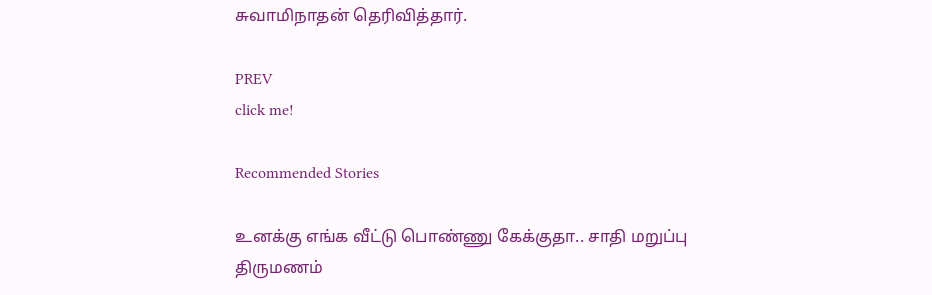சுவாமிநாதன் தெரிவித்தார்.

PREV
click me!

Recommended Stories

உனக்கு எங்க வீட்டு பொண்ணு கேக்குதா.. சாதி மறுப்பு திருமணம்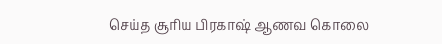செய்த சூரிய பிரகாஷ் ஆணவ கொலை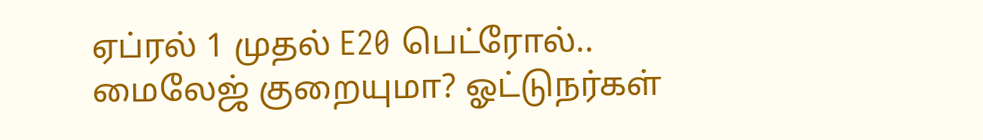ஏப்ரல் 1 முதல் E20 பெட்ரோல்.. மைலேஜ் குறையுமா? ஓட்டுநர்கள்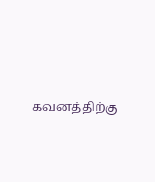கவனத்திற்கு